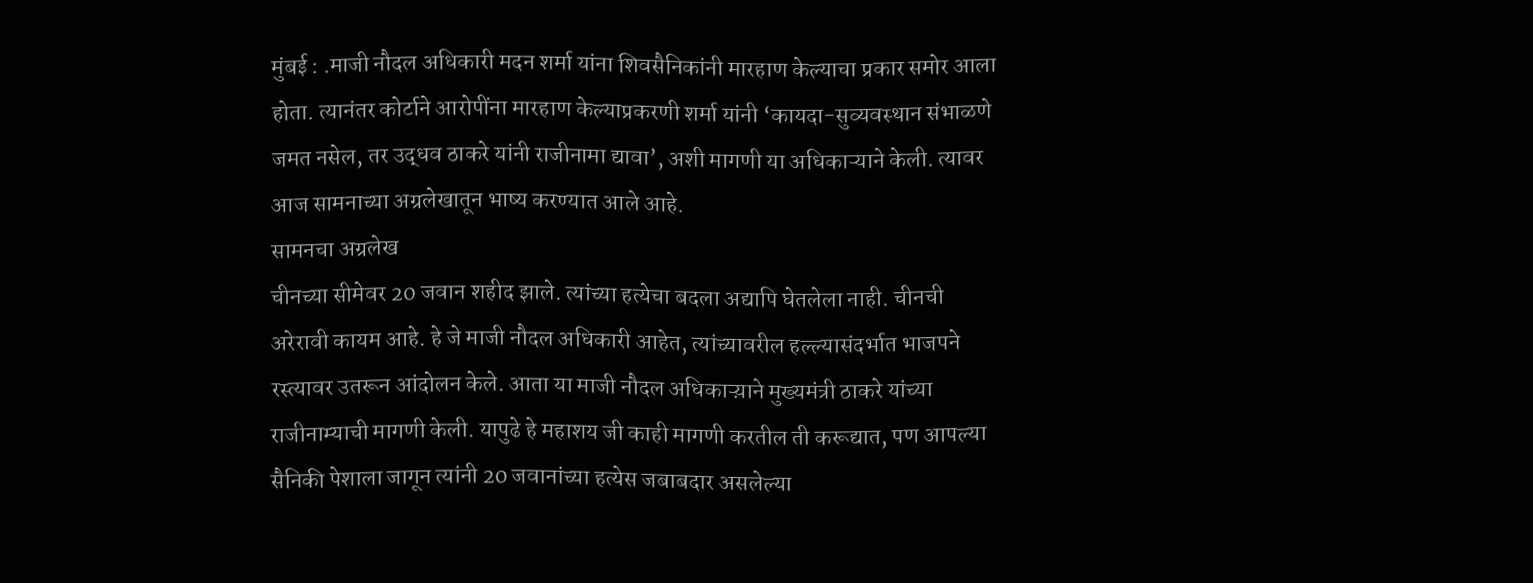मुंबई : .माजी नौदल अधिकारी मदन शर्मा यांना शिवसैनिकांनी मारहाण केल्याचा प्रकार समोर आला होता. त्यानंतर कोर्टाने आरोपींना मारहाण केल्याप्रकरणी शर्मा यांनी ‘कायदा-सुव्यवस्थान संभाळणे जमत नसेल, तर उद्धव ठाकरे यांनी राजीनामा द्यावा’, अशी मागणी या अधिकाऱ्याने केली. त्यावर आज सामनाच्या अग्रलेखातून भाष्य करण्यात आले आहे.
सामनचा अग्रलेख
चीनच्या सीमेवर 20 जवान शहीद झाले. त्यांच्या हत्येचा बदला अद्यापि घेतलेला नाही. चीनची अरेरावी कायम आहे. हे जे माजी नौदल अधिकारी आहेत, त्यांच्यावरील हल्ल्यासंदर्भात भाजपने रस्त्यावर उतरून आंदोलन केले. आता या माजी नौदल अधिकाऱ्य़ाने मुख्यमंत्री ठाकरे यांच्या राजीनाम्याची मागणी केली. यापुढे हे महाशय जी काही मागणी करतील ती करूद्यात, पण आपल्या सैनिकी पेशाला जागून त्यांनी 20 जवानांच्या हत्येस जबाबदार असलेल्या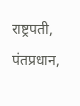राष्ट्रपती, पंतप्रधान,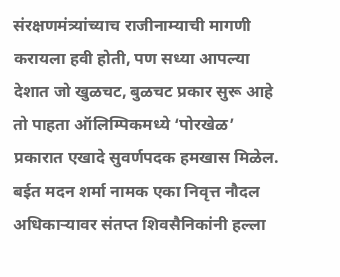संरक्षणमंत्र्यांच्याच राजीनाम्याची मागणी करायला हवी होती, पण सध्या आपल्या देशात जो खुळचट, बुळचट प्रकार सुरू आहे तो पाहता ऑलिम्पिकमध्ये ‘पोरखेळ’ प्रकारात एखादे सुवर्णपदक हमखास मिळेल.
बईत मदन शर्मा नामक एका निवृत्त नौदल अधिकाऱ्यावर संतप्त शिवसैनिकांनी हल्ला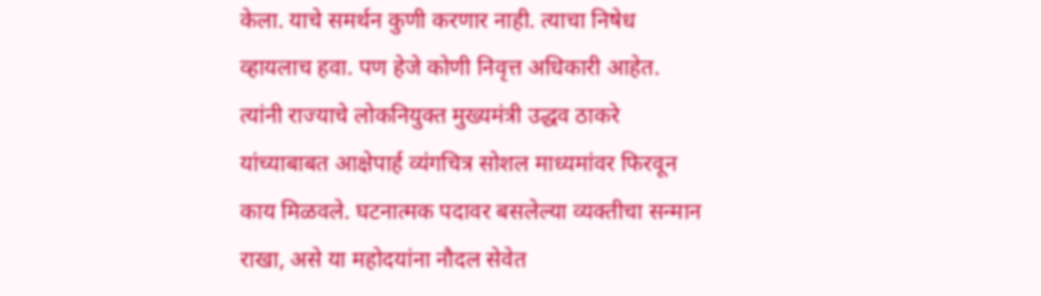केला. याचे समर्थन कुणी करणार नाही. त्याचा निषेध व्हायलाच हवा. पण हेजे कोणी निवृत्त अधिकारी आहेत. त्यांनी राज्याचे लोकनियुक्त मुख्यमंत्री उद्धव ठाकरे यांच्याबाबत आक्षेपार्ह व्यंगचित्र सोशल माध्यमांवर फिरवून काय मिळवले. घटनात्मक पदावर बसलेल्या व्यक्तीचा सन्मान राखा, असे या महोदयांना नौदल सेवेत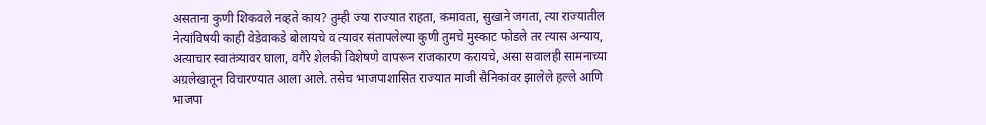असताना कुणी शिकवले नव्हते काय? तुम्ही ज्या राज्यात राहता, कमावता, सुखाने जगता, त्या राज्यातील नेत्यांविषयी काही वेडेवाकडे बोलायचे व त्यावर संतापलेल्या कुणी तुमचे मुस्काट फोडले तर त्यास अन्याय, अत्याचार स्वातंत्र्यावर घाला, वगैरे शेलकी विशेषणे वापरून राजकारण करायचे, असा सवालही सामनाच्या अग्रलेखातून विचारण्यात आला आले. तसेच भाजपाशासित राज्यात माजी सैनिकांवर झालेले हल्ले आणि भाजपा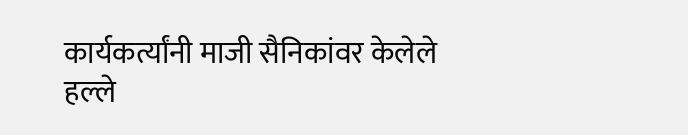कार्यकर्त्यांनी माजी सैनिकांवर केलेले हल्ले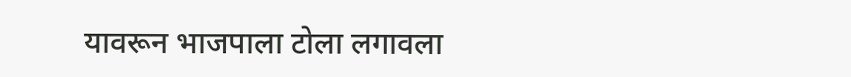यावरून भाजपाला टोला लगावला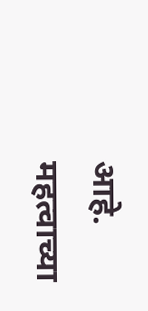आहे.
महत्वाच्या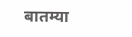बातम्या